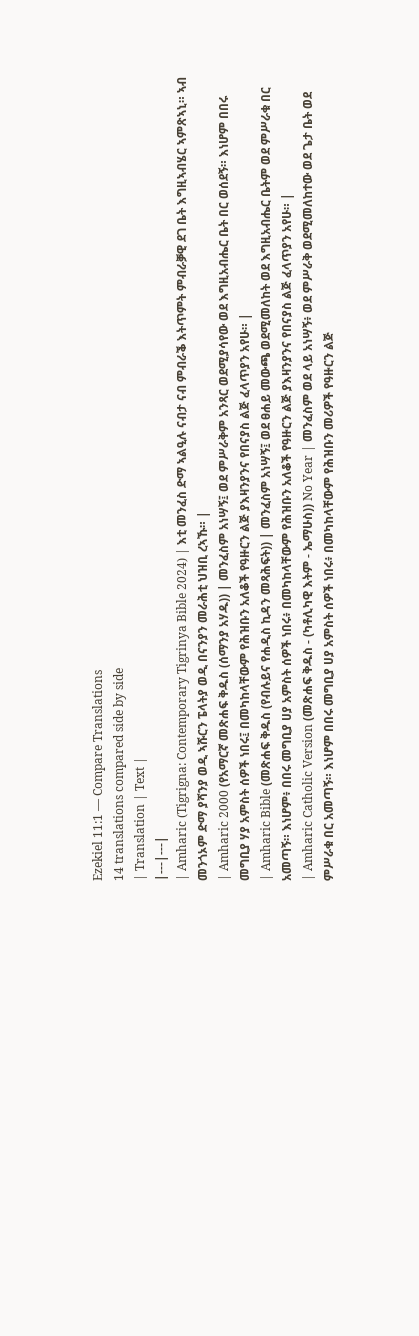Ezekiel 11:1 — Compare Translations
14 translations compared side by side
| Translation | Text |
|---|---|
| Amharic (Tigrigna: Contemporary Tigrinya Bible 2024) | እቲ መንፈስ ድማ ኣልዒሉ ናብታ ናብ ምብራቕ እትጥምት ምብራቓዊ ደገ ቤት እግዚኣብሄር ኣምጽኣኒ። ኣብ መንጎኦም ድማ ያሻንያ ወዲ ኣሹርን ፔላትያ ወዲ በናንያን መራሕቲ ህዝቢ ረኣኹ። |
| Amharic 2000 (የአማርኛ መጽሐፍ ቅዱስ (ሰማንያ አሃዱ)) | መንፈስም አነሣኝ፤ ወደ ምሥራቅም አንጻር ወደሚያሳየው ወደ እግዚአብሔር ቤት በር ወሰደኝ። እነሆም በበሩ መግቢያ ሃያ አምስት ሰዎች ነበሩ፤ በመካከላቸውም የሕዝቡን አለቆች የዓዙርን ልጅ ያእዛንያንና የበናያስ ልጅ ፈላጥያን አየሁ። |
| Amharic Bible (መጽሐፍ ቅዱስ (የብሉይና የሐዲስ ኪዳን መጻሕፍት)) | መንፈስም አነሣኝ፤ ወደ ፀሐይ መውጫ ወደሚመለከት ወደ እግዚአብሔር ቤትም ወደ ምሥራቁ በር አመጣኝ። እነሆም፥ በበሩ መግቢያ ሀያ አምስት ሰዎች ነበሩ፥ በመካከላቸውም የሕዝቡን አለቆች የዓዙርን ልጅ ያእዛንያንና የበናያስ ልጅ ፈላጥያን አየሁ። |
| Amharic Catholic Version (መጽሐፍ ቅዱስ - (ካቶሊካዊ እትም - ኤማሁስ)) No Year | መንፈስም ወደ ላይ አነሣኝ፥ ወደ ምሥራቅ ወደሚመለከተው ወደ ጌታ ቤት ወደ ምሥራቁ በር አመጣኝ። እነሆም በበሩ መግቢያ ሀያ አምስት ሰዎች ነበሩ፥ በመካከላቸውም የሕዝቡን መሪዎች የዓዙርን ልጅ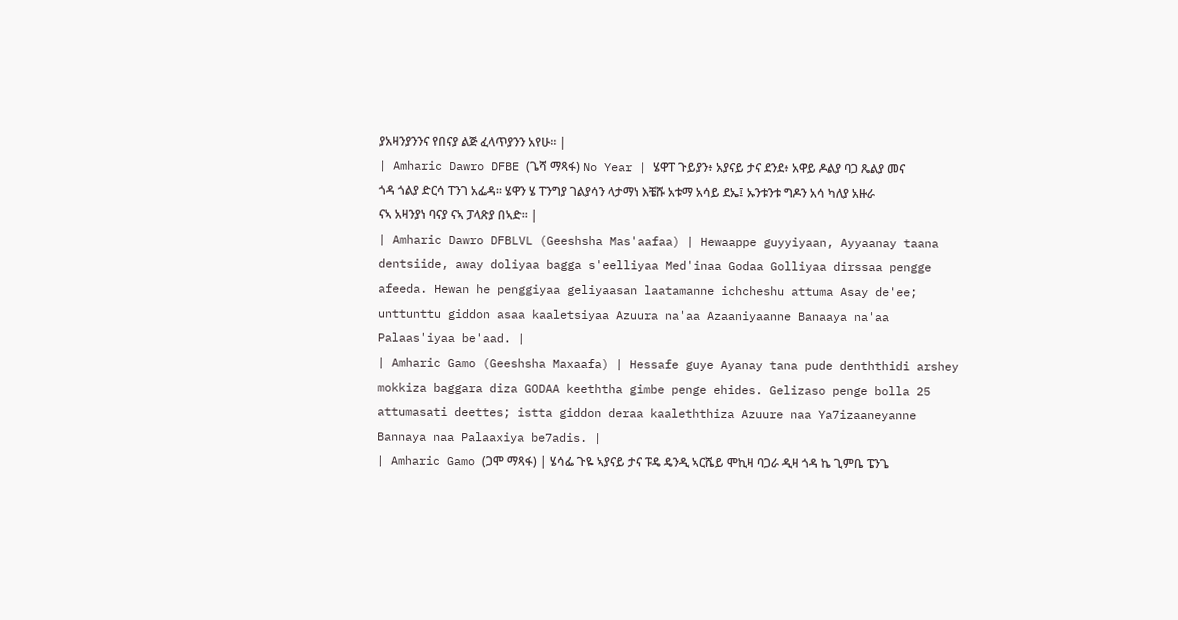ያአዛንያንንና የበናያ ልጅ ፈላጥያንን አየሁ። |
| Amharic Dawro DFBE (ጌሻ ማጻፋ) No Year | ሄዋፐ ጉይያን፥ አያናይ ታና ደንደ፥ አዋይ ዶልያ ባጋ ጼልያ መና ጎዳ ጎልያ ድርሳ ፐንገ አፌዳ። ሄዋን ሄ ፐንግያ ገልያሳን ላታማነ እቼሹ አቱማ አሳይ ደኤ፤ ኡንቱንቱ ግዶን አሳ ካለያ አዙራ ናኣ አዛንያነ ባናያ ናኣ ፓላጽያ በኣድ። |
| Amharic Dawro DFBLVL (Geeshsha Mas'aafaa) | Hewaappe guyyiyaan, Ayyaanay taana dentsiide, away doliyaa bagga s'eelliyaa Med'inaa Godaa Golliyaa dirssaa pengge afeeda. Hewan he penggiyaa geliyaasan laatamanne ichcheshu attuma Asay de'ee; unttunttu giddon asaa kaaletsiyaa Azuura na'aa Azaaniyaanne Banaaya na'aa Palaas'iyaa be'aad. |
| Amharic Gamo (Geeshsha Maxaafa) | Hessafe guye Ayanay tana pude denththidi arshey mokkiza baggara diza GODAA keeththa gimbe penge ehides. Gelizaso penge bolla 25 attumasati deettes; istta giddon deraa kaaleththiza Azuure naa Ya7izaaneyanne Bannaya naa Palaaxiya be7adis. |
| Amharic Gamo (ጋሞ ማጻፋ) | ሄሳፌ ጉዬ ኣያናይ ታና ፑዴ ዴንዲ ኣርሼይ ሞኪዛ ባጋራ ዲዛ ጎዳ ኬ ጊምቤ ፔንጌ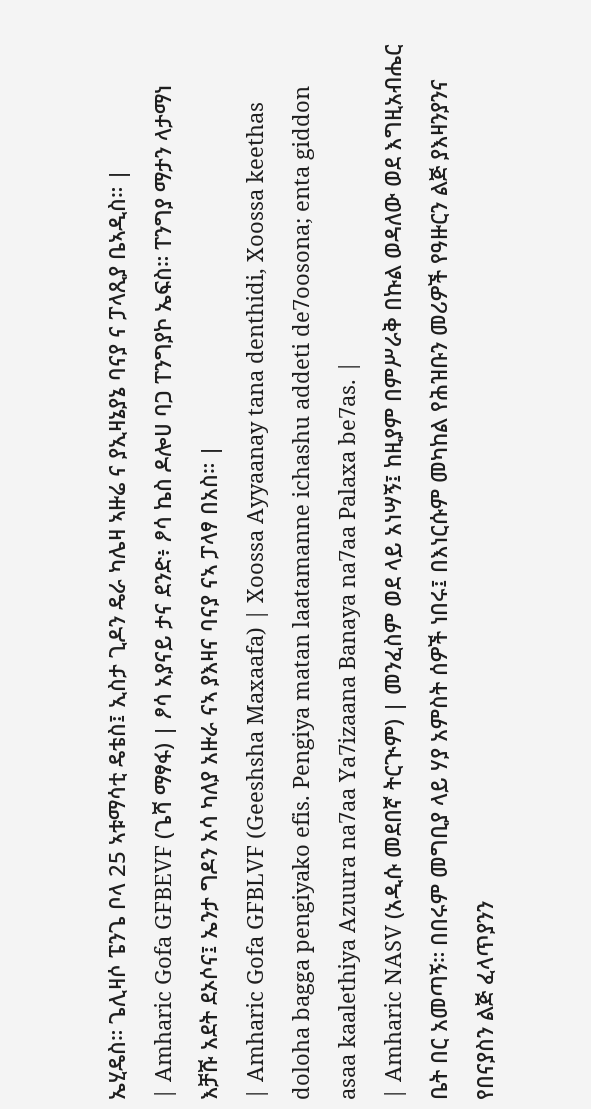ኤሂዴስ። ጌሊዛሶ ፔንጌ ቦላ 25 ኣቱማሳቲ ዴቴስ፤ ኢስታ ጊዶን ዴራ ካሌዛ ኣዙሬ ና ያኢዛኔያኔ ባናያ ና ፓላጺያ ቤኣዲስ። |
| Amharic Gofa GFBEVF (ጌሻ ማፃፋ) | ፆሳ አያናይ ታና ደንድ፥ ፆሳ ኬስ ዶሎሀ ባጋ ፐንግያኮ ኤፍስ። ፐንግያ ማታን ላታማነ እቻሹ አደት ደኦሶና፤ ኤንታ ግዶን አሳ ካለያ አዙራ ናኣ ያእዛና ባናያ ናኣ ፓላፃ በአስ። |
| Amharic Gofa GFBLVF (Geeshsha Maxaafa) | Xoossa Ayyaanay tana denthidi, Xoossa keethas doloha bagga pengiyako efis. Pengiya matan laatamanne ichashu addeti de7oosona; enta giddon asaa kaalethiya Azuura na7aa Ya7izaana Banaya na7aa Palaxa be7as. |
| Amharic NASV (አዲሱ መደበኛ ትርጒም) | መንፈስም ወደ ላይ አነሣኝ፤ ከዚያም በምሥራቅ በኩል ወዳለው ወደ እግዚአብሔር ቤት በር አመጣኝ። በበሩም መግቢያ ላይ ሃያ አምስት ሰዎች ነበሩ፤ በእነርሱም መካከል የሕዝቡን መሪዎች የዓዙርን ልጅ ያእዛንያንና የበናያስን ልጅ ፈላጥያንን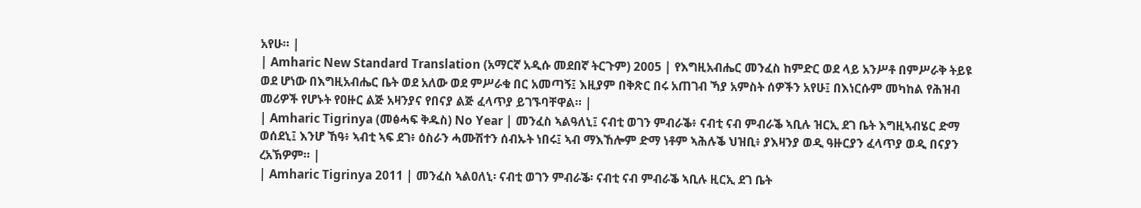አየሁ። |
| Amharic New Standard Translation (አማርኛ አዲሱ መደበኛ ትርጉም) 2005 | የእግዚአብሔር መንፈስ ከምድር ወደ ላይ አንሥቶ በምሥራቅ ትይዩ ወደ ሆነው በእግዚአብሔር ቤት ወደ አለው ወደ ምሥራቁ በር አመጣኝ፤ እዚያም በቅጽር በሩ አጠገብ ኻያ አምስት ሰዎችን አየሁ፤ በእነርሱም መካከል የሕዝብ መሪዎች የሆኑት የዐዙር ልጅ አዛንያና የበናያ ልጅ ፈላጥያ ይገኙባቸዋል። |
| Amharic Tigrinya (መፅሓፍ ቅዱስ) No Year | መንፈስ ኣልዓለኒ፤ ናብቲ ወገን ምብራቕ፥ ናብቲ ናብ ምብራቕ ኣቢሉ ዝርኢ ደገ ቤት እግዚኣብሄር ድማ ወሰደኒ፤ እንሆ ኸዓ፥ ኣብቲ ኣፍ ደገ፥ ዕስራን ሓሙሽተን ሰብኡት ነበሩ፤ ኣብ ማእኸሎም ድማ ነቶም ኣሕሉቕ ህዝቢ፥ ያእዛንያ ወዲ ዓዙርያን ፈላጥያ ወዲ በናያን ረአኽዎም። |
| Amharic Tigrinya 2011 | መንፈስ ኣልዐለኒ፡ ናብቲ ወገን ምብራቕ፡ ናብቲ ናብ ምብራቕ ኣቢሉ ዚርኢ ደገ ቤት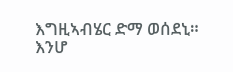እግዚኣብሄር ድማ ወሰደኒ። እንሆ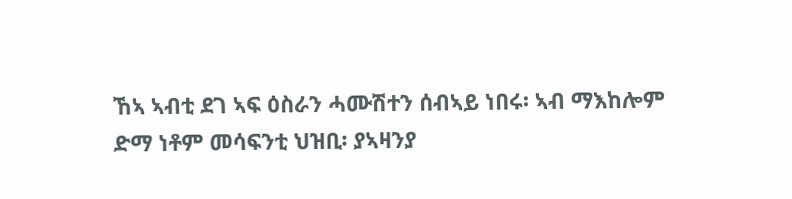ኸኣ ኣብቲ ደገ ኣፍ ዕስራን ሓሙሽተን ሰብኣይ ነበሩ፡ ኣብ ማእከሎም ድማ ነቶም መሳፍንቲ ህዝቢ፡ ያኣዛንያ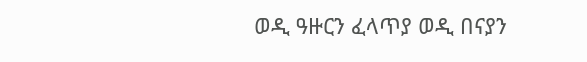ወዲ ዓዙርን ፈላጥያ ወዲ በናያን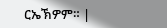ርኤኽዎም። |